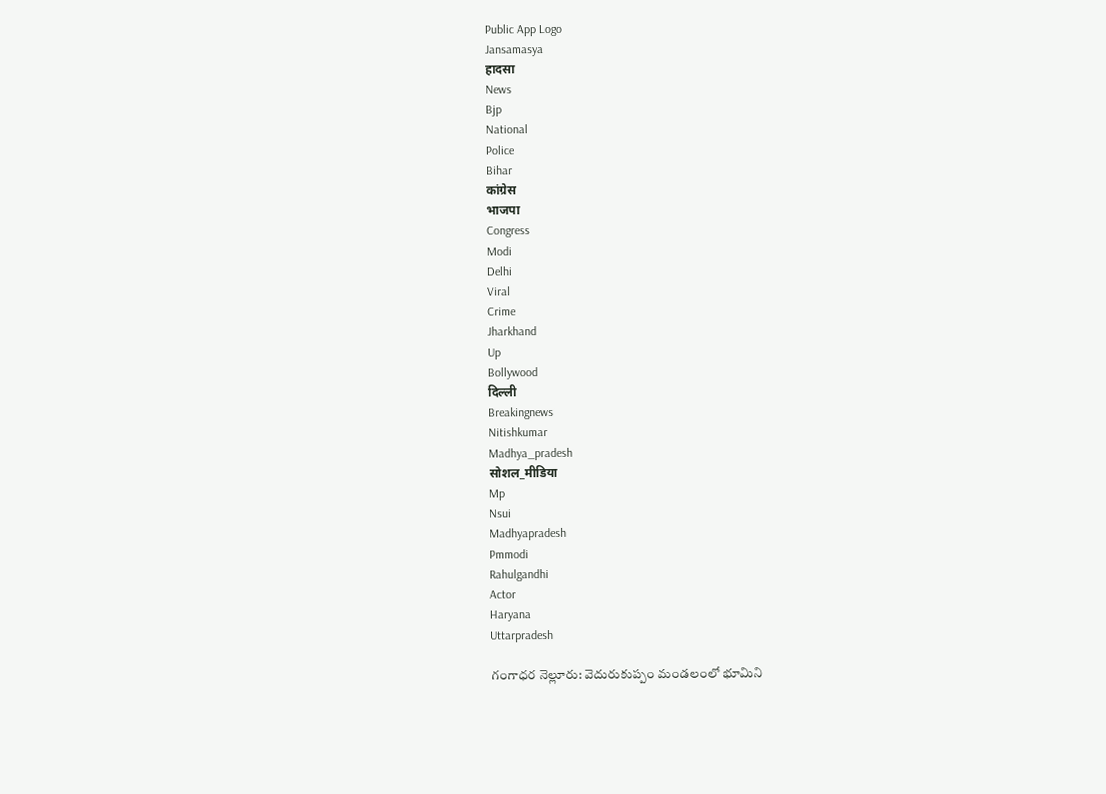Public App Logo
Jansamasya
हादसा
News
Bjp
National
Police
Bihar
कांग्रेस
भाजपा
Congress
Modi
Delhi
Viral
Crime
Jharkhand
Up
Bollywood
दिल्ली
Breakingnews
Nitishkumar
Madhya_pradesh
सोशल_मीडिया
Mp
Nsui
Madhyapradesh
Pmmodi
Rahulgandhi
Actor
Haryana
Uttarpradesh

గంగాధర నెల్లూరు: వెదురుకుప్పం మండలంలో భూమిని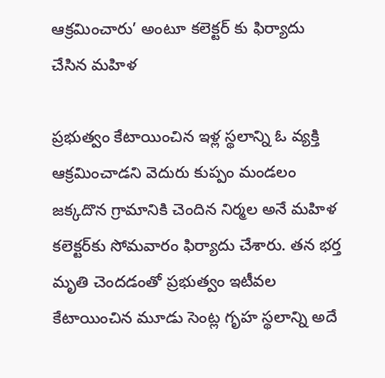ఆక్రమించారు’ అంటూ కలెక్టర్ కు ఫిర్యాదు చేసిన మహిళ

ప్రభుత్వం కేటాయించిన ఇళ్ల స్థలాన్ని ఓ వ్యక్తి ఆక్రమించాడని వెదురు కుప్పం మండలం జక్కదొన గ్రామానికి చెందిన నిర్మల అనే మహిళ కలెక్టర్‌కు సోమవారం ఫిర్యాదు చేశారు. తన భర్త మృతి చెందడంతో ప్రభుత్వం ఇటీవల కేటాయించిన మూడు సెంట్ల గృహ స్థలాన్ని అదే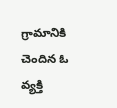గ్రామానికి చెందిన ఓ వ్యక్తి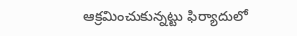ఆక్రమించుకున్నట్టు ఫిర్యాదులో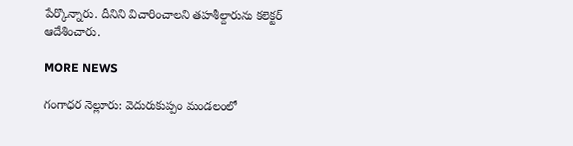పేర్కొన్నారు. దీనిని విచారించాలని తహశీల్దారును కలెక్టర్ ఆదేశించారు.

MORE NEWS

గంగాధర నెల్లూరు: వెదురుకుప్పం మండలంలో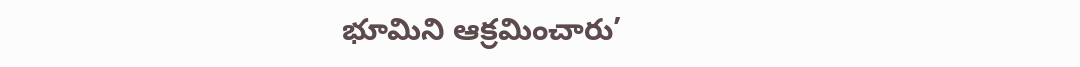భూమిని ఆక్రమించారు’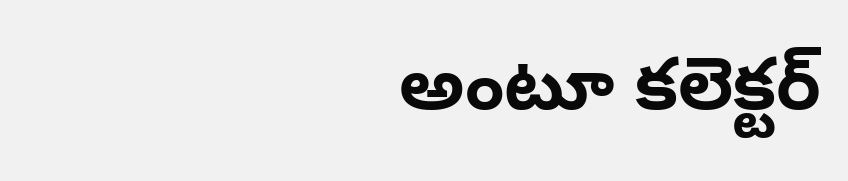అంటూ కలెక్టర్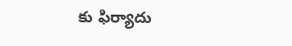కు ఫిర్యాదు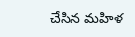చేసిన మహిళ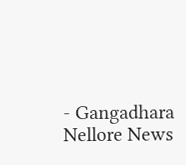- Gangadhara Nellore News